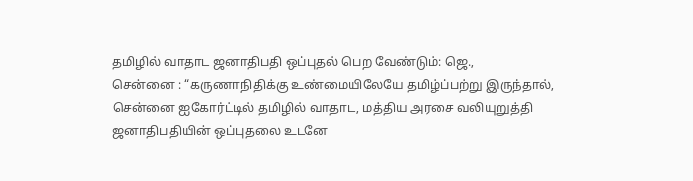தமிழில் வாதாட ஜனாதிபதி ஒப்புதல் பெற வேண்டும்: ஜெ.,
சென்னை : “கருணாநிதிக்கு உண்மையிலேயே தமிழ்ப்பற்று இருந்தால், சென்னை ஐகோர்ட்டில் தமிழில் வாதாட, மத்திய அரசை வலியுறுத்தி ஜனாதிபதியின் ஒப்புதலை உடனே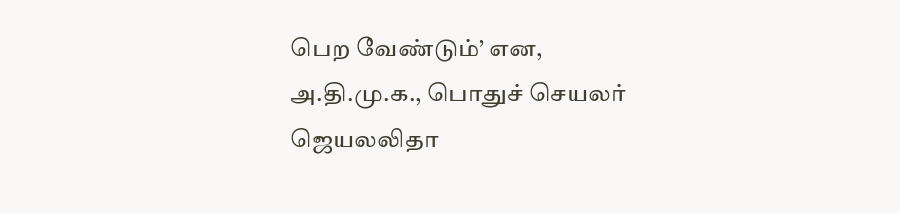பெற வேண்டும்’ என, அ.தி.மு.க., பொதுச் செயலர் ஜெயலலிதா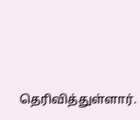தெரிவித்துள்ளார்.